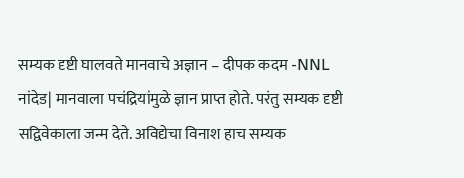सम्यक दृष्टी घालवते मानवाचे अज्ञान – दीपक कदम -NNL
नांदेड| मानवाला पचंद्रियांमुळे ज्ञान प्राप्त होते. परंतु सम्यक दृष्टी सद्विवेकाला जन्म देते. अविद्येचा विनाश हाच सम्यक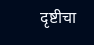दृष्टीचा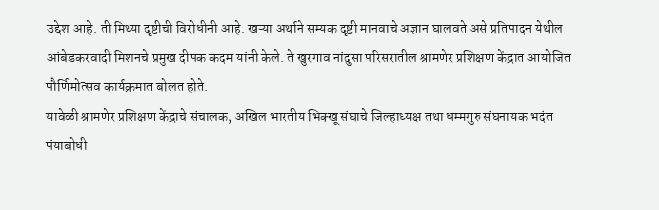उद्देश आहे. ती मिथ्या दृष्टीची विरोधीनी आहे. खऱ्या अर्थाने सम्यक दृष्टी मानवाचे अज्ञान घालवते असे प्रतिपादन येथील आंबेडकरवादी मिशनचे प्रमुख दीपक कदम यांनी केले. ते खुरगाव नांदुसा परिसरातील श्रामणेर प्रशिक्षण केंद्रात आयोजित पौर्णिमोत्सव कार्यक्रमात बोलत होते.
यावेळी श्रामणेर प्रशिक्षण केंद्राचे संचालक, अखिल भारतीय भिक्खू संघाचे जिल्हाध्यक्ष तथा धम्मगुरु संघनायक भदंत पंयाबोधी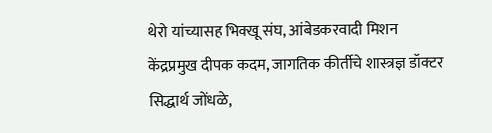थेरो यांच्यासह भिक्खू संघ, आंबेडकरवादी मिशन केंद्रप्रमुख दीपक कदम, जागतिक कीर्तीचे शास्त्रज्ञ डॉक्टर सिद्धार्थ जोंधळे,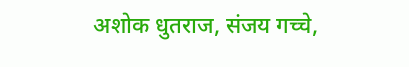अशोक धुतराज, संजय गच्चे,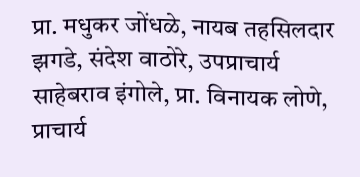प्रा. मधुकर जोंधळे, नायब तहसिलदार झगडे, संदेश वाठोरे, उपप्राचार्य साहेबराव इंगोले, प्रा. विनायक लोणे, प्राचार्य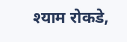श्याम रोकडे,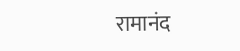रामानंद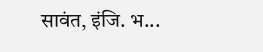सावंत, इंजि. भ...